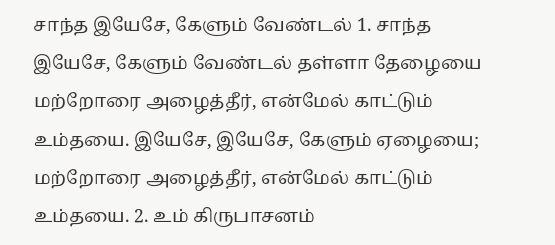சாந்த இயேசே, கேளும் வேண்டல் 1. சாந்த இயேசே, கேளும் வேண்டல் தள்ளா தேழையை மற்றோரை அழைத்தீர், என்மேல் காட்டும் உம்தயை. இயேசே, இயேசே, கேளும் ஏழையை; மற்றோரை அழைத்தீர், என்மேல் காட்டும் உம்தயை. 2. உம் கிருபாசனம்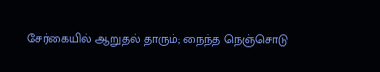சேர்கையில் ஆறுதல் தாரும்; நைந்த நெஞ்சொடு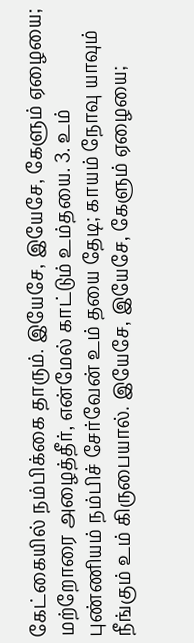கேட்கையில் நம்பிக்கை தாரும். இயேசே, இயேசே, கேளும் ஏழையை; மற்றோரை அழைத்தீர், என்மேல் காட்டும் உம்தயை. 3. உம் புண்ணியம் நம்பிச் சேர்வேன் உம் தயை தேடி; காயம் நோவு யாவும் நீங்கும் உம் கிருபையால். இயேசே, இயேசே, கேளும் ஏழையை;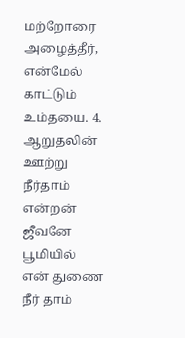மற்றோரை அழைத்தீர், என்மேல் காட்டும் உம்தயை. 4. ஆறுதலின் ஊற்று நீர்தாம் என்றன் ஜீவனே பூமியில் என் துணை நீர் தாம்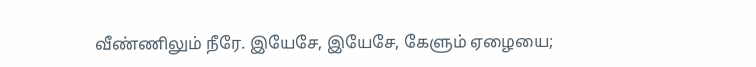வீண்ணிலும் நீரே. இயேசே, இயேசே, கேளும் ஏழையை;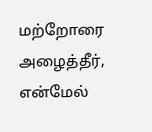மற்றோரை அழைத்தீர், என்மேல்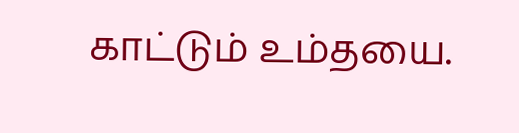காட்டும் உம்தயை.